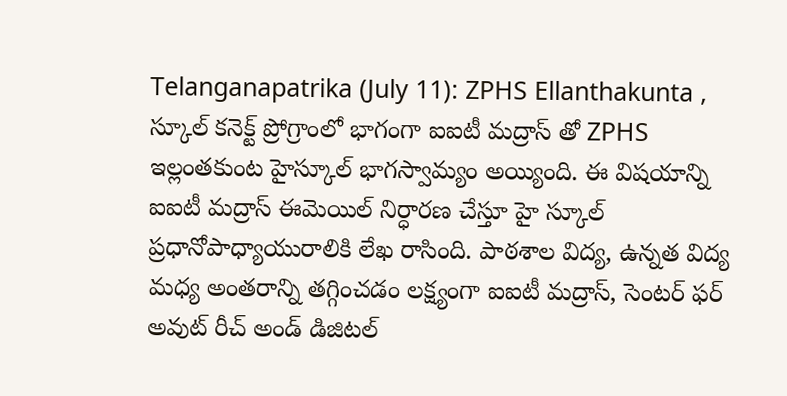Telanganapatrika (July 11): ZPHS Ellanthakunta , స్కూల్ కనెక్ట్ ప్రోగ్రాంలో భాగంగా ఐఐటీ మద్రాస్ తో ZPHS ఇల్లంతకుంట హైస్కూల్ భాగస్వామ్యం అయ్యింది. ఈ విషయాన్ని ఐఐటీ మద్రాస్ ఈమెయిల్ నిర్ధారణ చేస్తూ హై స్కూల్ ప్రధానోపాధ్యాయురాలికి లేఖ రాసింది. పాఠశాల విద్య, ఉన్నత విద్య మధ్య అంతరాన్ని తగ్గించడం లక్ష్యంగా ఐఐటీ మద్రాస్, సెంటర్ ఫర్ అవుట్ రీచ్ అండ్ డిజిటల్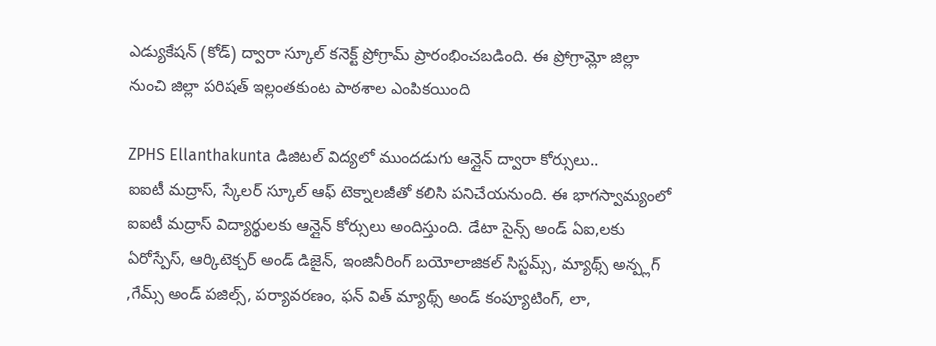ఎడ్యుకేషన్ (కోడ్) ద్వారా స్కూల్ కనెక్ట్ ప్రోగ్రామ్ ప్రారంభించబడింది. ఈ ప్రోగ్రామ్లో జిల్లా నుంచి జిల్లా పరిషత్ ఇల్లంతకుంట పాఠశాల ఎంపికయింది

ZPHS Ellanthakunta డిజిటల్ విద్యలో ముందడుగు ఆన్లైన్ ద్వారా కోర్సులు..
ఐఐటీ మద్రాస్, స్కేలర్ స్కూల్ ఆఫ్ టెక్నాలజీతో కలిసి పనిచేయనుంది. ఈ భాగస్వామ్యంలో ఐఐటీ మద్రాస్ విద్యార్థులకు ఆన్లైన్ కోర్సులు అందిస్తుంది. డేటా సైన్స్ అండ్ ఏఐ,లకు ఏరోస్పేస్, ఆర్కిటెక్చర్ అండ్ డిజైన్, ఇంజినీరింగ్ బయోలాజికల్ సిస్టమ్స్, మ్యాథ్స్ అన్ప్లగ్ ,గేమ్స్ అండ్ పజిల్స్, పర్యావరణం, ఫన్ విత్ మ్యాథ్స్ అండ్ కంప్యూటింగ్, లా,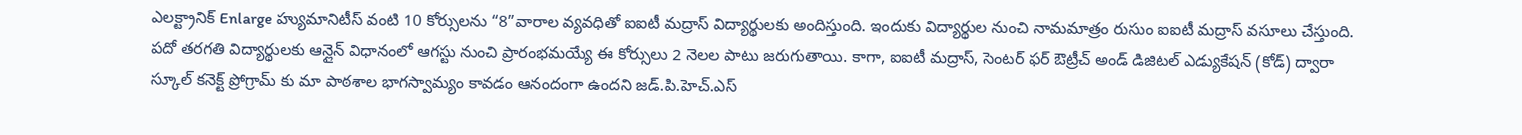ఎలక్ట్రానిక్ Enlarge హ్యుమానిటీస్ వంటి 10 కోర్సులను “8”వారాల వ్యవధితో ఐఐటీ మద్రాస్ విద్యార్థులకు అందిస్తుంది. ఇందుకు విద్యార్థుల నుంచి నామమాత్రం రుసుం ఐఐటీ మద్రాస్ వసూలు చేస్తుంది. పదో తరగతి విద్యార్థులకు ఆన్లైన్ విధానంలో ఆగస్టు నుంచి ప్రారంభమయ్యే ఈ కోర్సులు 2 నెలల పాటు జరుగుతాయి. కాగా, ఐఐటీ మద్రాస్, సెంటర్ ఫర్ ఔట్రీచ్ అండ్ డిజిటల్ ఎడ్యుకేషన్ (కోడ్) ద్వారా స్కూల్ కనెక్ట్ ప్రోగ్రామ్ కు మా పాఠశాల భాగస్వామ్యం కావడం ఆనందంగా ఉందని జడ్.పి.హెచ్.ఎస్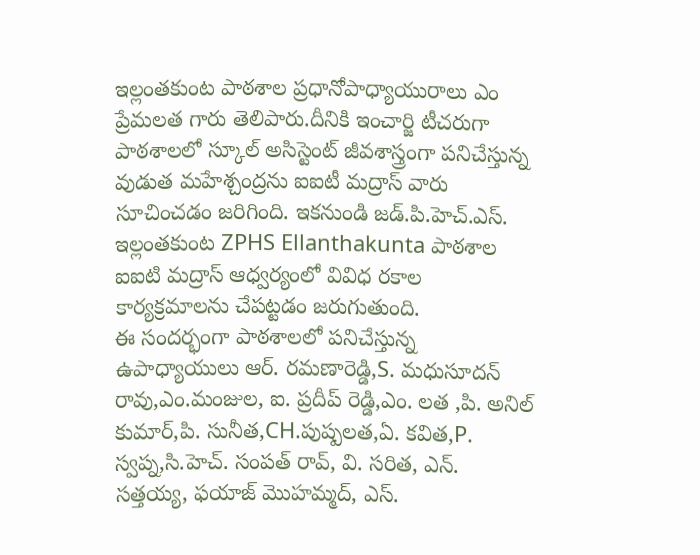ఇల్లంతకుంట పాఠశాల ప్రధానోపాధ్యాయురాలు ఎం ప్రేమలత గారు తెలిపారు.దీనికి ఇంచార్జి టీచరుగా పాఠశాలలో స్కూల్ అసిస్టెంట్ జీవశాస్త్రంగా పనిచేస్తున్న వుడుత మహేశ్చంద్రను ఐఐటీ మద్రాస్ వారు సూచించడం జరిగింది. ఇకనుండి జడ్.పి.హెచ్.ఎస్. ఇల్లంతకుంట ZPHS Ellanthakunta పాఠశాల ఐఐటి మద్రాస్ ఆధ్వర్యంలో వివిధ రకాల కార్యక్రమాలను చేపట్టడం జరుగుతుంది.
ఈ సందర్భంగా పాఠశాలలో పనిచేస్తున్న ఉపాధ్యాయులు ఆర్. రమణారెడ్డి,S. మధుసూదన్ రావు,ఎం.మంజుల, ఐ. ప్రదీప్ రెడ్డి,ఎం. లత ,పి. అనిల్ కుమార్,పి. సునీత,CH.పుష్పలత,ఏ. కవిత,P. స్వప్న,సి.హెచ్. సంపత్ రావ్, వి. సరిత, ఎన్. సత్తయ్య, ఫయాజ్ మొహమ్మద్, ఎస్.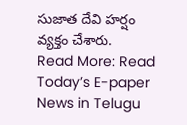సుజాత దేవి హర్షం వ్యక్తం చేశారు.
Read More: Read Today’s E-paper News in Telugu